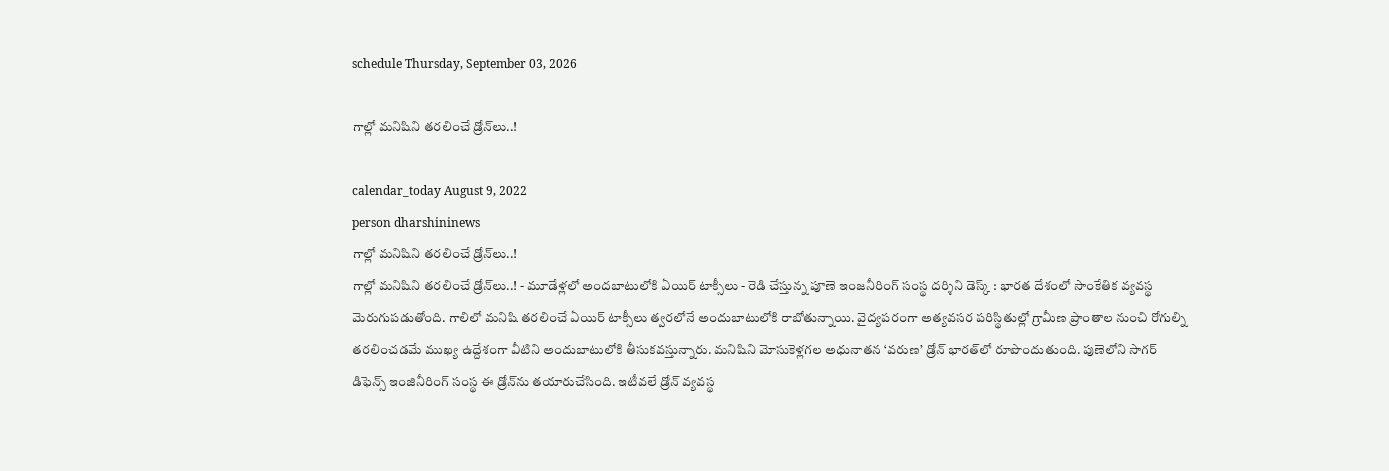schedule Thursday, September 03, 2026

గాల్లో మ‌నిషిని త‌ర‌లించే డ్రోన్‌లు..!

calendar_today August 9, 2022
person dharshininews
గాల్లో మ‌నిషిని త‌ర‌లించే డ్రోన్‌లు..!
గాల్లో మ‌నిషిని త‌ర‌లించే డ్రోన్‌లు..! - మూడేళ్ల‌లో అంద‌బాటులోకి ఏయిర్ టాక్సీలు - రెడి చేస్తున్న పూణె ఇంజ‌నీరింగ్ సంస్థ‌ ద‌ర్శిని డెస్క్ : భార‌త దేశంలో సాంకేతిక వ్య‌వ‌స్థ మెరుగుప‌డుతోంది. గాలిలో మ‌నిషి త‌ర‌లించే ఏయిర్ టాక్సీలు త్వ‌ర‌లోనే అందుబాటులోకి రాబోతున్నాయి. వైద్యపరంగా అత్యవసర పరిస్థితుల్లో గ్రామీణ ప్రాంతాల నుంచి రోగుల్ని తరలించ‌డ‌మే ముఖ్య ఉద్దేశంగా వీటిని అందుబాటులోకి తీసుక‌వ‌స్తున్నారు. మనిషిని మోసుకెళ్లగల అధునాతన ‘వరుణ’ డ్రోన్‌ భారత్‌లో రూపొందుతుంది. పుణెలోని సాగర్‌ డిఫెన్స్‌ ఇంజినీరింగ్‌ సంస్థ ఈ డ్రోన్‌ను తయారుచేసింది. ఇటీవ‌లే డ్రోన్ వ్య‌వ‌స్థ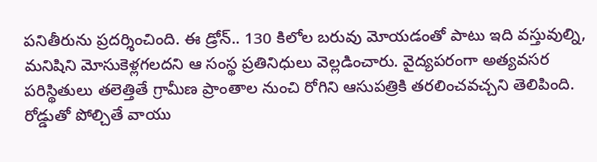పనితీరును ప్రదర్శించింది. ఈ డ్రోన్‌.. 130 కిలోల బరువు మోయడంతో పాటు ఇది వస్తువుల్ని, మనిషిని మోసుకెళ్లగలదని ఆ సంస్థ ప్రతినిధులు వెల్ల‌డించారు. వైద్యపరంగా అత్యవసర పరిస్థితులు తలెత్తితే గ్రామీణ ప్రాంతాల నుంచి రోగిని ఆసుపత్రికి తరలించవచ్చ‌ని తెలిపింది. రోడ్డుతో పోల్చితే వాయు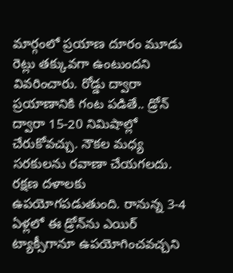మార్గంలో ప్రయాణ దూరం మూడు రెట్లు తక్కువగా ఉంటుంద‌ని వివ‌రించారు. రోడ్డు ద్వారా ప్రయాణానికి గంట పడితే.. డ్రోన్‌ ద్వారా 15-20 నిమిషాల్లో చేరుకోవచ్చు. నౌకల మధ్య సరకులను రవాణా చేయగలదు. రక్షణ దళాలకు ఉపయోగపడుతుంది. రానున్న 3-4 ఏళ్లలో ఈ డ్రోన్‌ను ఎయిర్‌ ట్యాక్సీగానూ ఉపయోగించవచ్చని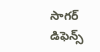సాగర్‌ డిఫెన్స్‌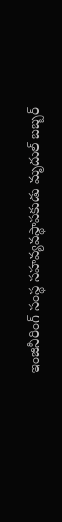ఇంజినీరింగ్‌ సంస్థ సహవ్యవస్థాపకుడు మృదుల్‌ బబ్బర్‌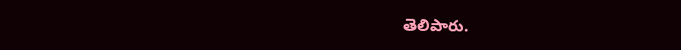తెలిపారు.